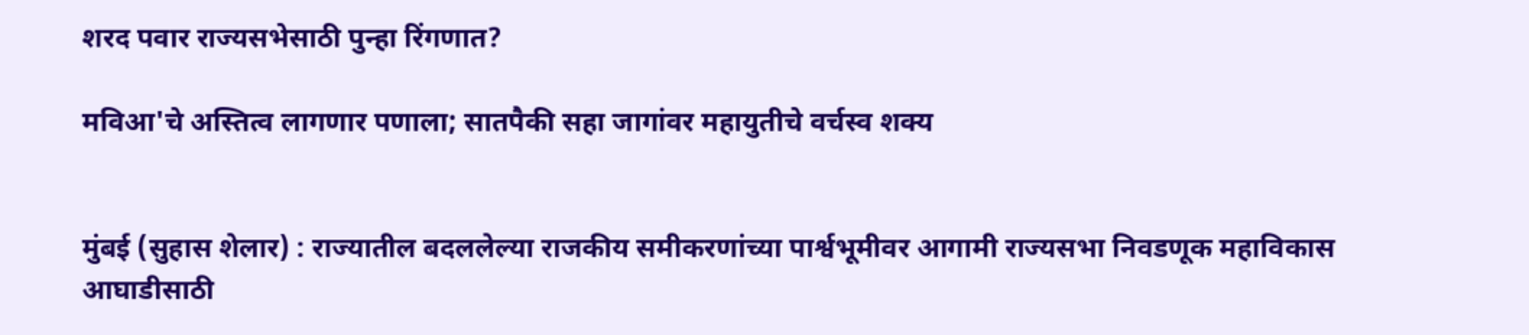शरद पवार राज्यसभेसाठी पुन्हा रिंगणात?

मविआ'चे अस्तित्व लागणार पणाला; सातपैकी सहा जागांवर महायुतीचे वर्चस्व शक्य


मुंबई (सुहास शेलार) : राज्यातील बदललेल्या राजकीय समीकरणांच्या पार्श्वभूमीवर आगामी राज्यसभा निवडणूक महाविकास आघाडीसाठी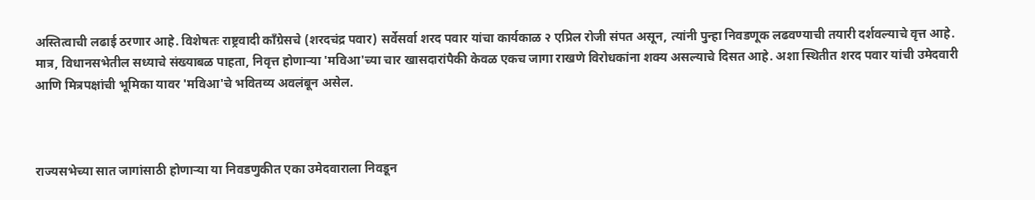अस्तित्वाची लढाई ठरणार आहे. विशेषतः राष्ट्रवादी काँग्रेसचे (शरदचंद्र पवार) सर्वेसर्वा शरद पवार यांचा कार्यकाळ २ एप्रिल रोजी संपत असून, त्यांनी पुन्हा निवडणूक लढवण्याची तयारी दर्शवल्याचे वृत्त आहे. मात्र, विधानसभेतील सध्याचे संख्याबळ पाहता, निवृत्त होणाऱ्या 'मविआ'च्या चार खासदारांपैकी केवळ एकच जागा राखणे विरोधकांना शक्य असल्याचे दिसत आहे. अशा स्थितीत शरद पवार यांची उमेदवारी आणि मित्रपक्षांची भूमिका यावर 'मविआ'चे भवितव्य अवलंबून असेल.



राज्यसभेच्या सात जागांसाठी होणाऱ्या या निवडणुकीत एका उमेदवाराला निवडून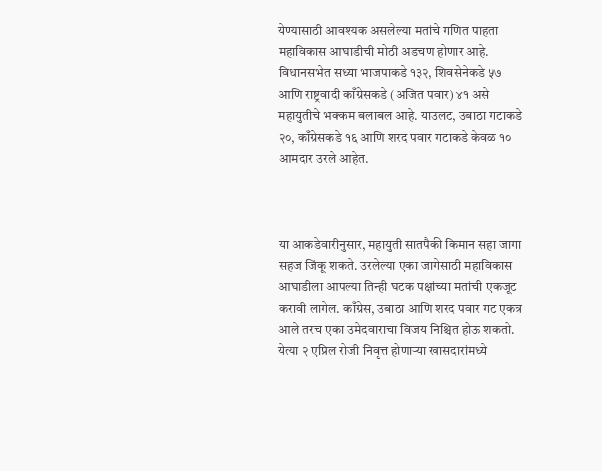येण्यासाठी आवश्यक असलेल्या मतांचे गणित पाहता महाविकास आघाडीची मोठी अडचण होणार आहे. विधानसभेत सध्या भाजपाकडे १३२, शिवसेनेकडे ५७ आणि राष्ट्रवादी काँग्रेसकडे (अजित पवार) ४१ असे महायुतीचे भक्कम बलाबल आहे. याउलट, उबाठा गटाकडे २०, काँग्रेसकडे १६ आणि शरद पवार गटाकडे केवळ १० आमदार उरले आहेत.



या आकडेवारीनुसार, महायुती सातपैकी किमान सहा जागा सहज जिंकू शकते. उरलेल्या एका जागेसाठी महाविकास आघाडीला आपल्या तिन्ही घटक पक्षांच्या मतांची एकजूट करावी लागेल. काँग्रेस, उबाठा आणि शरद पवार गट एकत्र आले तरच एका उमेदवाराचा विजय निश्चित होऊ शकतो. येत्या २ एप्रिल रोजी निवृत्त होणाऱ्या खासदारांमध्ये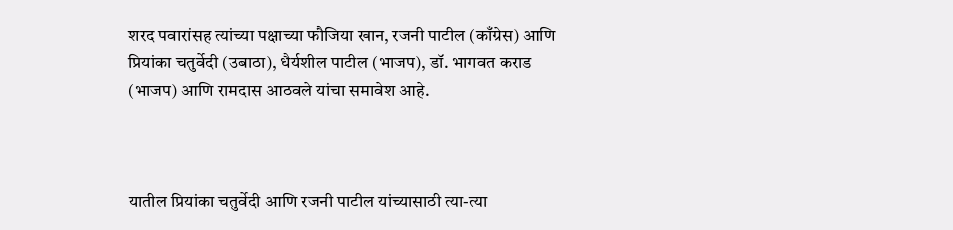शरद पवारांसह त्यांच्या पक्षाच्या फौजिया खान, रजनी पाटील (काँग्रेस) आणि प्रियांका चतुर्वेदी (उबाठा), धैर्यशील पाटील (भाजप), डॉ. भागवत कराड (भाजप) आणि रामदास आठवले यांचा समावेश आहे.



यातील प्रियांका चतुर्वेदी आणि रजनी पाटील यांच्यासाठी त्या-त्या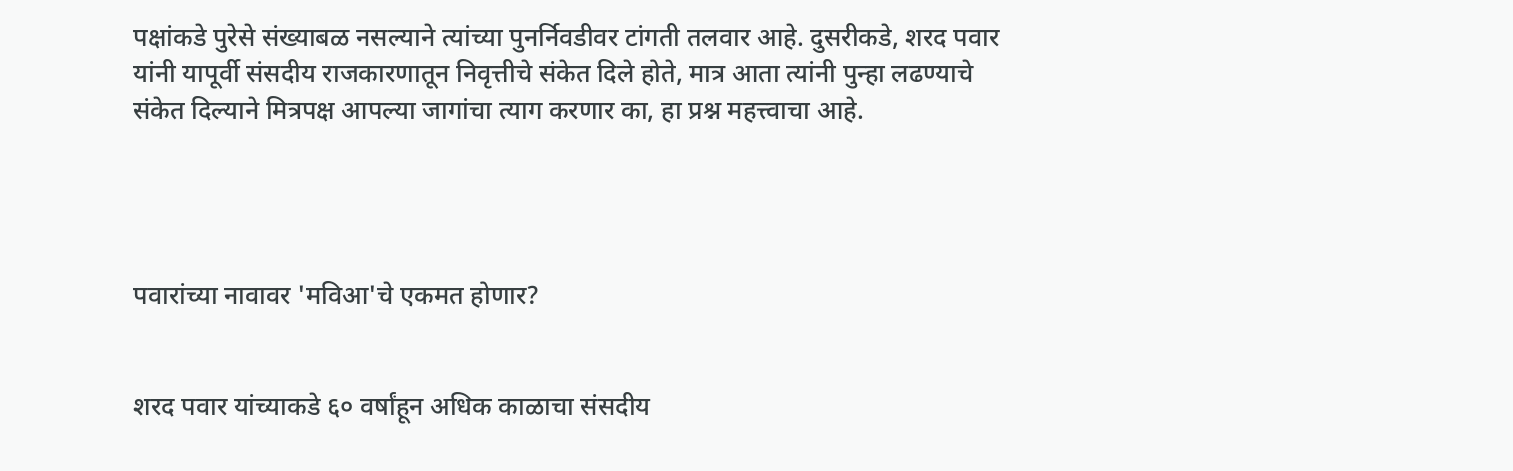पक्षांकडे पुरेसे संख्याबळ नसल्याने त्यांच्या पुनर्निवडीवर टांगती तलवार आहे. दुसरीकडे, शरद पवार यांनी यापूर्वी संसदीय राजकारणातून निवृत्तीचे संकेत दिले होते, मात्र आता त्यांनी पुन्हा लढण्याचे संकेत दिल्याने मित्रपक्ष आपल्या जागांचा त्याग करणार का, हा प्रश्न महत्त्वाचा आहे.




पवारांच्या नावावर 'मविआ'चे एकमत होणार?


शरद पवार यांच्याकडे ६० वर्षांहून अधिक काळाचा संसदीय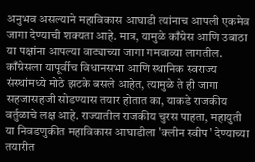अनुभव असल्याने महाविकास आघाडी त्यांनाच आपली एकमेव जागा देण्याची शक्यता आहे. मात्र, यामुळे काँग्रेस आणि उबाठा या पक्षांना आपल्या वाट्याच्या जागा गमवाव्या लागतील. काँग्रेसला यापूर्वीच विधानसभा आणि स्थानिक स्वराज्य संस्थांमध्ये मोठे झटके बसले आहेत, त्यामुळे ते ही जागा सहजासहजी सोडण्यास तयार होतात का, याकडे राजकीय वर्तुळाचे लक्ष आहे. राज्यातील राजकीय चुरस पाहता, महायुती या निवडणुकीत महाविकास आघाडीला 'क्लीन स्वीप' देण्याच्या तयारीत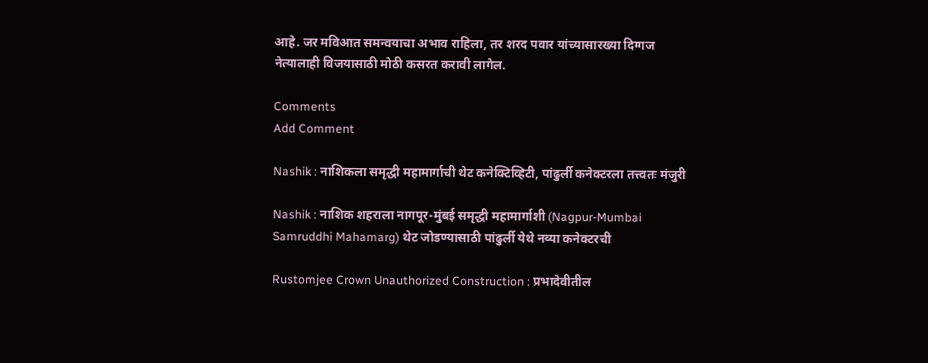आहे. जर मविआत समन्वयाचा अभाव राहिला, तर शरद पवार यांच्यासारख्या दिग्गज नेत्यालाही विजयासाठी मोठी कसरत करावी लागेल.

Comments
Add Comment

Nashik : नाशिकला समृद्धी महामार्गाची थेट कनेक्टिव्हिटी, पांढुर्ली कनेक्टरला तत्त्वतः मंजुरी

Nashik : नाशिक शहराला नागपूर-मुंबई समृद्धी महामार्गाशी (Nagpur-Mumbai Samruddhi Mahamarg) थेट जोडण्यासाठी पांढुर्ली येथे नव्या कनेक्टरची

Rustomjee Crown Unauthorized Construction : प्रभादेवीतील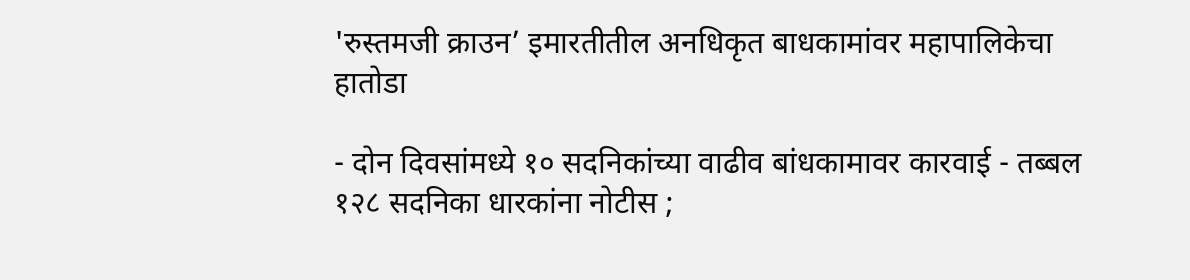'रुस्तमजी क्राउन’ इमारतीतील अनधिकृत बाधकामांवर महापालिकेचा हातोडा

- दोन दिवसांमध्ये १० सदनिकांच्या वाढीव बांधकामावर कारवाई - तब्बल १२८ सदनिका धारकांना नोटीस ;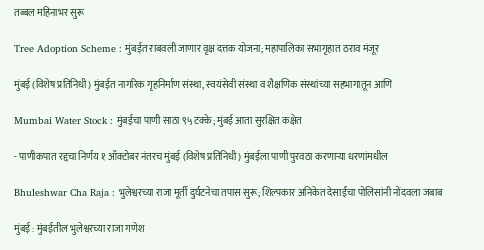तब्बल महिनाभर सुरू

Tree Adoption Scheme : मुंबईत राबवली जाणार वृक्ष दत्तक योजना; महापालिका सभागृहात ठराव मंजूर

मुंबई (विशेष प्रतिनिधी) मुंबईत नागरिक गृहनिर्माण संस्था, स्वयंसेवी संस्था व शैक्षणिक संस्थांच्या सहभागातून आणि

Mumbai Water Stock : मुंबईचा पाणी साठा ९५ टक्के; मुंबई आता सुरक्षित कक्षेत

- पाणीकपात रद्दचा निर्णय १ ऑक्टोबर नंतरच मुंबई (विशेष प्रतिनिधी) मुंबईला पाणी पुरवठा करणाऱ्या धरणांमधील

Bhuleshwar Cha Raja : भुलेश्वरच्या राजा मूर्ती दुर्घटनेचा तपास सुरू; शिल्पकार अनिकेत देसाईंचा पोलिसांनी नोंदवला जबाब

मुंबई : मुंबईतील भुलेश्वरच्या राजा गणेश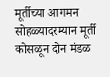मूर्तीच्या आगमन सोहळ्यादरम्यान मूर्ती कोसळून दोन मंडळ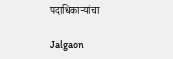पदाधिकाऱ्यांचा

Jalgaon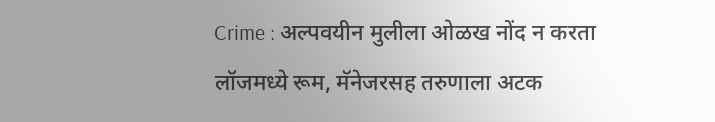Crime : अल्पवयीन मुलीला ओळख नोंद न करता लॉजमध्ये रूम, मॅनेजरसह तरुणाला अटक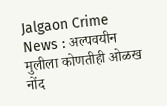Jalgaon Crime News : अल्पवयीन मुलीला कोणतीही ओळख नोंद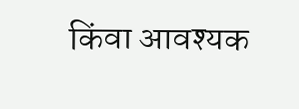किंवा आवश्यक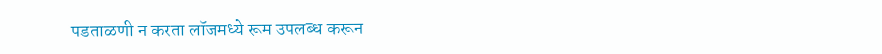पडताळणी न करता लॉजमध्ये रूम उपलब्ध करून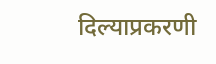दिल्याप्रकरणी